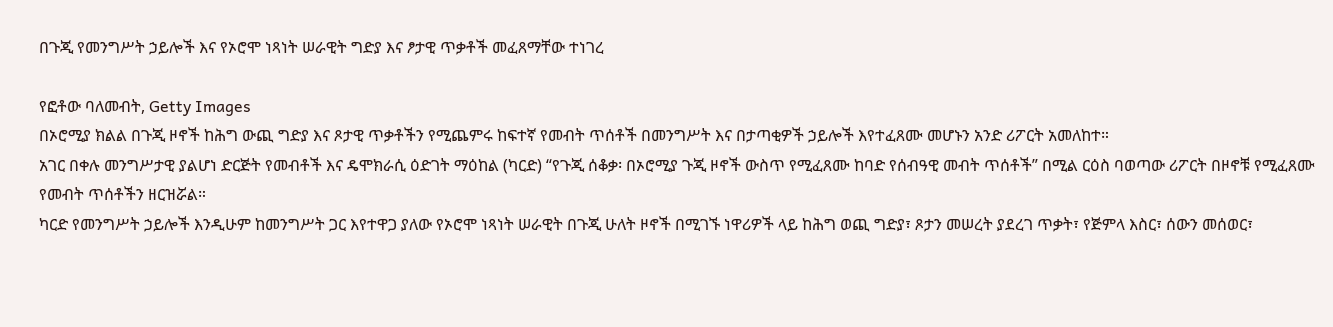በጉጂ የመንግሥት ኃይሎች እና የኦሮሞ ነጻነት ሠራዊት ግድያ እና ፆታዊ ጥቃቶች መፈጸማቸው ተነገረ

የፎቶው ባለመብት, Getty Images
በኦሮሚያ ክልል በጉጂ ዞኖች ከሕግ ውጪ ግድያ እና ጾታዊ ጥቃቶችን የሚጨምሩ ከፍተኛ የመብት ጥሰቶች በመንግሥት እና በታጣቂዎች ኃይሎች እየተፈጸሙ መሆኑን አንድ ሪፖርት አመለከተ።
አገር በቀሉ መንግሥታዊ ያልሆነ ድርጅት የመብቶች እና ዴሞክራሲ ዕድገት ማዕከል (ካርድ) “የጉጂ ሰቆቃ፡ በኦሮሚያ ጉጂ ዞኖች ውስጥ የሚፈጸሙ ከባድ የሰብዓዊ መብት ጥሰቶች” በሚል ርዕስ ባወጣው ሪፖርት በዞኖቹ የሚፈጸሙ የመብት ጥሰቶችን ዘርዝሯል።
ካርድ የመንግሥት ኃይሎች እንዲሁም ከመንግሥት ጋር እየተዋጋ ያለው የኦሮሞ ነጻነት ሠራዊት በጉጂ ሁለት ዞኖች በሚገኙ ነዋሪዎች ላይ ከሕግ ወጪ ግድያ፣ ጾታን መሠረት ያደረገ ጥቃት፣ የጅምላ እስር፣ ሰውን መሰወር፣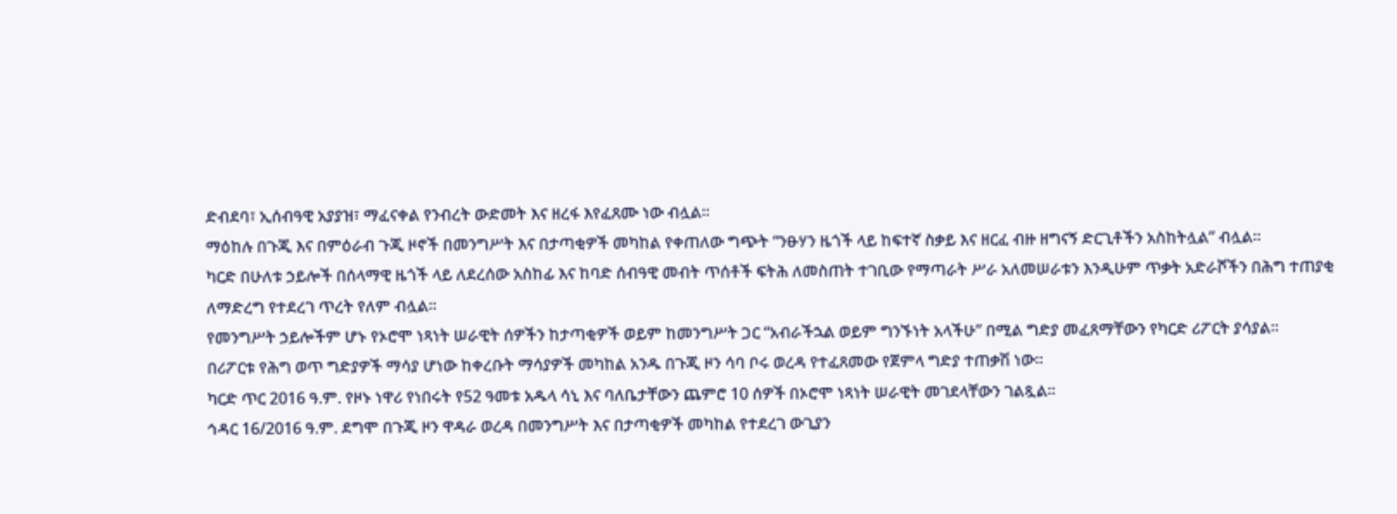ድብደባ፣ ኢሰብዓዊ አያያዝ፣ ማፈናቀል የንብረት ውድመት እና ዘረፋ እየፈጸሙ ነው ብሏል።
ማዕከሉ በጉጂ እና በምዕራብ ጉጂ ዞኖች በመንግሥት እና በታጣቂዎች መካከል የቀጠለው ግጭት “ንፁሃን ዜጎች ላይ ከፍተኛ ስቃይ እና ዘርፈ ብዙ ዘግናኝ ድርጊቶችን አስከትሏል” ብሏል።
ካርድ በሁለቱ ኃይሎች በሰላማዊ ዜጎች ላይ ለደረሰው አስከፊ እና ከባድ ሰብዓዊ መብት ጥሰቶች ፍትሕ ለመስጠት ተገቢው የማጣራት ሥራ አለመሠራቱን እንዲሁም ጥቃት አድራሾችን በሕግ ተጠያቂ ለማድረግ የተደረገ ጥረት የለም ብሏል።
የመንግሥት ኃይሎችም ሆኑ የኦሮሞ ነጻነት ሠራዊት ሰዎችን ከታጣቂዎች ወይም ከመንግሥት ጋር “አብራችኋል ወይም ግንኙነት አላችሁ” በሚል ግድያ መፈጸማቸውን የካርድ ሪፖርት ያሳያል።
በሪፖርቱ የሕግ ወጥ ግድያዎች ማሳያ ሆነው ከቀረቡት ማሳያዎች መካከል አንዱ በጉጂ ዞን ሳባ ቦሩ ወረዳ የተፈጸመው የጀምላ ግድያ ተጠቃሽ ነው።
ካርድ ጥር 2016 ዓ.ም. የዞኑ ነዋሪ የነበሩት የ52 ዓመቱ አዱላ ሳኒ እና ባለቤታቸውን ጨምሮ 10 ሰዎች በኦሮሞ ነጻነት ሠራዊት መገደላቸውን ገልጿል።
ኅዳር 16/2016 ዓ.ም. ደግሞ በጉጂ ዞን ዋዳራ ወረዳ በመንግሥት እና በታጣቂዎች መካከል የተደረገ ውጊያን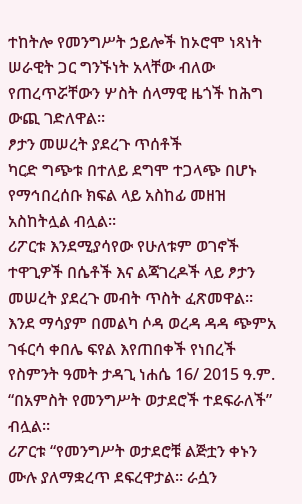ተከትሎ የመንግሥት ኃይሎች ከኦሮሞ ነጻነት ሠራዊት ጋር ግንኙነት አላቸው ብለው የጠረጥሯቸውን ሦስት ሰላማዊ ዜጎች ከሕግ ውጪ ገድለዋል።
ፆታን መሠረት ያደረጉ ጥሰቶች
ካርድ ግጭቱ በተለይ ደግሞ ተጋላጭ በሆኑ የማኅበረሰቡ ክፍል ላይ አስከፊ መዘዝ አስከትሏል ብሏል።
ሪፖርቱ እንደሚያሳየው የሁለቱም ወገኖች ተዋጊዎች በሴቶች እና ልጃገረዶች ላይ ፆታን መሠረት ያደረጉ መብት ጥስት ፈጽመዋል።
እንደ ማሳያም በመልካ ሶዳ ወረዳ ዳዳ ጭምአ ገፋርሳ ቀበሌ ፍየል እየጠበቀች የነበረች የስምንት ዓመት ታዳጊ ነሐሴ 16/ 2015 ዓ.ም. “በአምስት የመንግሥት ወታደሮች ተደፍራለች” ብሏል።
ሪፖርቱ “የመንግሥት ወታደሮቹ ልጅቷን ቀኑን ሙሉ ያለማቋረጥ ደፍረዋታል። ራሷን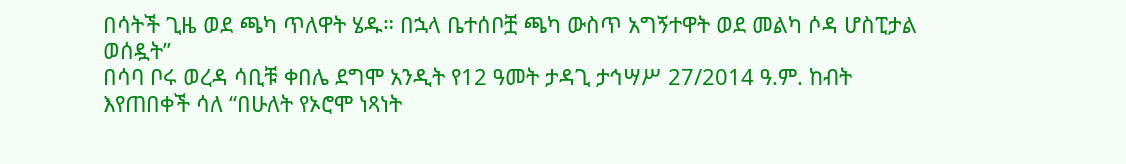በሳትች ጊዜ ወደ ጫካ ጥለዋት ሄዱ። በኋላ ቤተሰቦቿ ጫካ ውስጥ አግኝተዋት ወደ መልካ ሶዳ ሆስፒታል ወሰዷት”
በሳባ ቦሩ ወረዳ ሳቢቹ ቀበሌ ደግሞ አንዲት የ12 ዓመት ታዳጊ ታኅሣሥ 27/2014 ዓ.ም. ከብት እየጠበቀች ሳለ “በሁለት የኦሮሞ ነጻነት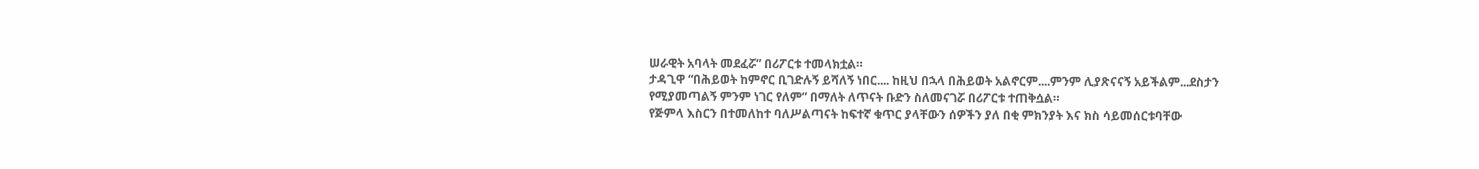ሠራዊት አባላት መደፈሯ” በሪፖርቱ ተመላክቷል።
ታዳጊዋ “በሕይወት ከምኖር ቢገድሉኝ ይሻለኝ ነበር.... ከዚህ በኋላ በሕይወት አልኖርም....ምንም ሊያጽናናኝ አይችልም...ደስታን የሚያመጣልኝ ምንም ነገር የለም” በማለት ለጥናት ቡድን ስለመናገሯ በሪፖርቱ ተጠቅሷል።
የጅምላ እስርን በተመለከተ ባለሥልጣናት ከፍተኛ ቁጥር ያላቸውን ሰዎችን ያለ በቂ ምክንያት እና ክስ ሳይመሰርቱባቸው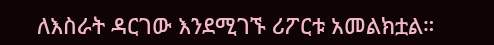ለእስራት ዳርገው እንደሚገኙ ሪፖርቱ አመልክቷል።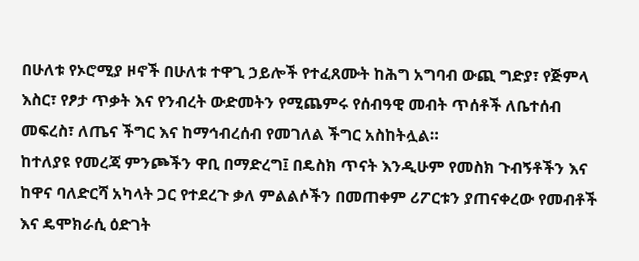በሁለቱ የኦሮሚያ ዞኖች በሁለቱ ተዋጊ ኃይሎች የተፈጸሙት ከሕግ አግባብ ውጪ ግድያ፣ የጅምላ እስር፣ የፆታ ጥቃት እና የንብረት ውድመትን የሚጨምሩ የሰብዓዊ መብት ጥሰቶች ለቤተሰብ መፍረስ፣ ለጤና ችግር እና ከማኅብረሰብ የመገለል ችግር አስከትሏል።
ከተለያዩ የመረጃ ምንጮችን ዋቢ በማድረግ፤ በዴስክ ጥናት እንዲሁም የመስክ ጉብኝቶችን እና ከዋና ባለድርሻ አካላት ጋር የተደረጉ ቃለ ምልልሶችን በመጠቀም ሪፖርቱን ያጠናቀረው የመብቶች እና ዴሞክራሲ ዕድገት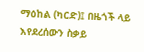ማዕከል (ካርድ)፤ በዜጎች ላይ እየደረሰውን ስቃይ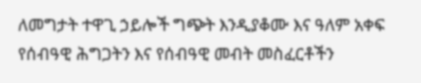ለመግታት ተዋጊ ኃይሎች ግጭት እንዲያቆሙ እና ዓለም አቀፍ የሰብዓዊ ሕግጋትን እና የሰብዓዊ መብት መስፈርቶችን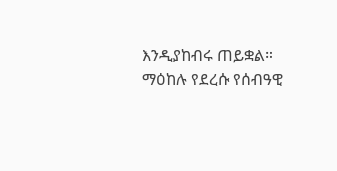እንዲያከብሩ ጠይቋል።
ማዕከሉ የደረሱ የሰብዓዊ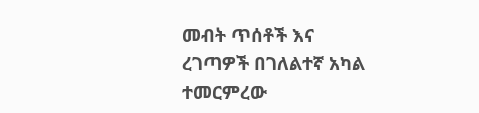መብት ጥሰቶች እና ረገጣዎች በገለልተኛ አካል ተመርምረው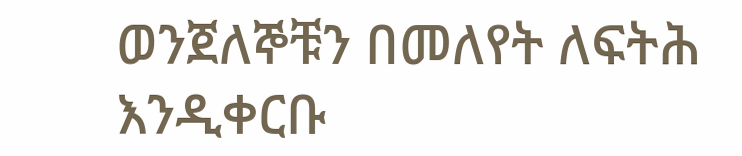ወንጀለኞቹን በመለየት ለፍትሕ እንዲቀርቡ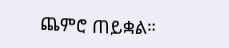ጨምሮ ጠይቋል።